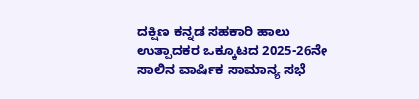ದಕ‍್ಷಿಣ ಕನ್ನಡ ಸಹಕಾರಿ ಹಾಲು ಉತ‍್ಪಾದಕರ ಒಕ‍್ಕೂಟದ 2025-26ನೇ ಸಾಲಿನ ವಾರ್ಷಿಕ ಸಾಮಾನ್ಯ ಸಭೆ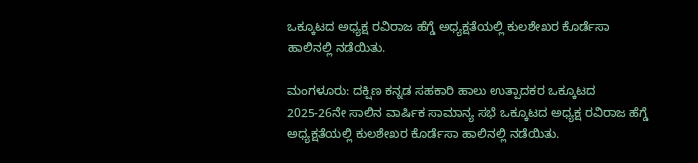ಒಕ‍್ಕೂಟದ ಅಧ್ಯಕ್ಷ ರವಿರಾಜ ಹೆಗ‍್ಡೆ ಅಧ್ಯಕ್ಷತೆಯಲ‍್ಲಿ ಕುಲಶೇಖರ ಕೊರ್ಡೆಸಾ ಹಾಲಿನಲ‍್ಲಿ ನಡೆಯಿತು.

ಮಂಗಳೂರು: ದಕ‍್ಷಿಣ ಕನ್ನಡ ಸಹಕಾರಿ ಹಾಲು ಉತ‍್ಪಾದಕರ ಒಕ‍್ಕೂಟದ 2025-26ನೇ ಸಾಲಿನ ವಾರ್ಷಿಕ ಸಾಮಾನ್ಯ ಸಭೆ ಒಕ‍್ಕೂಟದ ಅಧ್ಯಕ್ಷ ರವಿರಾಜ ಹೆಗ‍್ಡೆ ಅಧ್ಯಕ್ಷತೆಯಲ‍್ಲಿ ಕುಲಶೇಖರ ಕೊರ್ಡೆಸಾ ಹಾಲಿನಲ‍್ಲಿ ನಡೆಯಿತು.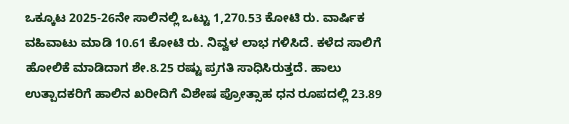ಒಕ‍್ಕೂಟ 2025-26ನೇ ಸಾಲಿನಲ‍್ಲಿ ಒಟ‍್ಟು 1,270.53 ಕೋಟಿ ರು. ವಾರ್ಷಿಕ ವಹಿವಾಟು ಮಾಡಿ 10.61 ಕೋಟಿ ರು. ನಿವ್ವಳ ಲಾಭ ಗಳಿಸಿದೆ. ಕಳೆದ ಸಾಲಿಗೆ ಹೋಲಿಕೆ ಮಾಡಿದಾಗ ಶೇ.8.25 ರಷ‍್ಟು ಪ್ರಗತಿ ಸಾಧಿಸಿರುತ್ತದೆ. ಹಾಲು ಉತ‍್ಪಾದಕರಿಗೆ ಹಾಲಿನ ಖರೀದಿಗೆ ವಿಶೇಷ ಪ್ರೋತ‍್ಸಾಹ ಧನ ರೂಪದಲ‍್ಲಿ 23.89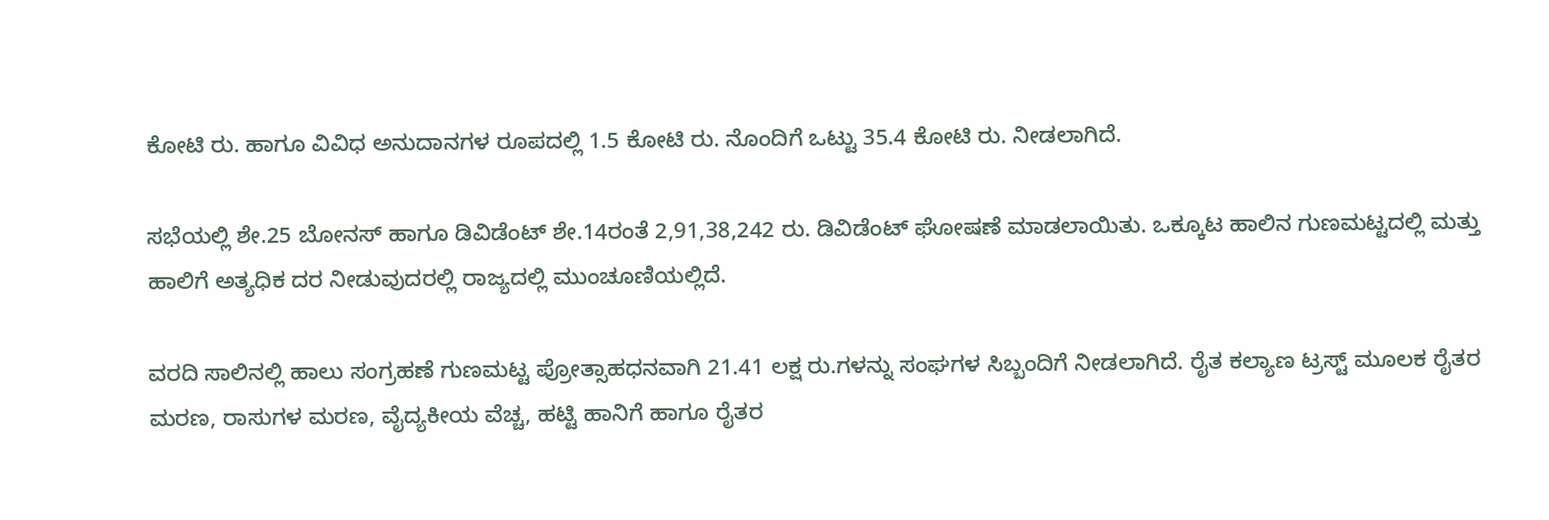ಕೋಟಿ ರು. ಹಾಗೂ ವಿವಿಧ ಅನುದಾನಗಳ ರೂಪದಲ‍್ಲಿ 1.5 ಕೋಟಿ ರು. ನೊಂದಿಗೆ ಒಟ‍್ಟು 35.4 ಕೋಟಿ ರು. ನೀಡಲಾಗಿದೆ.

ಸಭೆಯಲ‍್ಲಿ ಶೇ.25 ಬೋನಸ್ ಹಾಗೂ ಡಿವಿಡೆಂಟ್ ಶೇ.14ರಂತೆ 2,91,38,242 ರು. ಡಿವಿಡೆಂಟ್ ಘೋಷಣೆ ಮಾಡಲಾಯಿತು. ಒಕ‍್ಕೂಟ ಹಾಲಿನ ಗುಣಮಟ್ಟದಲ‍್ಲಿ ಮತ‍್ತು ಹಾಲಿಗೆ ಅತ್ಯಧಿಕ ದರ ನೀಡುವುದರಲ‍್ಲಿ ರಾಜ್ಯದಲ‍್ಲಿ ಮುಂಚೂಣಿಯಲ‍್ಲಿದೆ.

ವರದಿ ಸಾಲಿನಲ‍್ಲಿ ಹಾಲು ಸಂಗ್ರಹಣೆ ಗುಣಮಟ್ಟ ಪ್ರೋತ‍್ಸಾಹಧನವಾಗಿ 21.41 ಲಕ್ಷ ರು.ಗಳನ‍್ನು ಸಂಘಗಳ ಸಿಬ್ಬಂದಿಗೆ ನೀಡಲಾಗಿದೆ. ರೈತ ಕಲ‍್ಯಾಣ ಟ್ರಸ್ಟ್ ಮೂಲಕ ರೈತರ ಮರಣ, ರಾಸುಗಳ ಮರಣ, ವೈದ್ಯಕೀಯ ವೆಚ್ಚ, ಹಟ‍್ಟಿ ಹಾನಿಗೆ ಹಾಗೂ ರೈತರ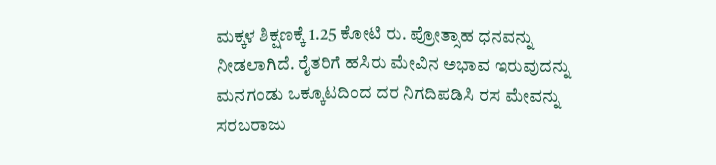ಮಕ್ಕಳ ಶಿಕ್ಷಣಕ‍್ಕೆ 1.25 ಕೋಟಿ ರು. ಪ್ರೋತ‍್ಸಾಹ ಧನವನ‍್ನು ನೀಡಲಾಗಿದೆ. ರೈತರಿಗೆ ಹಸಿರು ಮೇವಿನ ಅಭಾವ ಇರುವುದನ‍್ನು ಮನಗಂಡು ಒಕ‍್ಕೂಟದಿಂದ ದರ ನಿಗದಿಪಡಿಸಿ ರಸ ಮೇವನ‍್ನು ಸರಬರಾಜು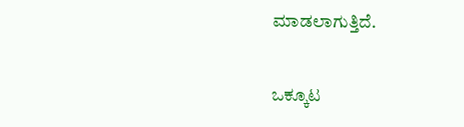ಮಾಡಲಾಗುತ್ತಿದೆ.

ಒಕ‍್ಕೂಟ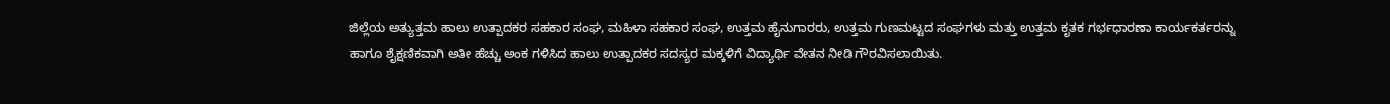ಜಿಲ‍್ಲೆಯ ಅತ‍್ಯುತ್ತಮ ಹಾಲು ಉತ‍್ಪಾದಕರ ಸಹಕಾರ ಸಂಘ, ಮಹಿಳಾ ಸಹಕಾರ ಸಂಘ, ಉತ್ತಮ ಹೈನುಗಾರರು, ಉತ್ತಮ ಗುಣಮಟ್ಟದ ಸಂಘಗಳು ಮತ‍್ತು ಉತ್ತಮ ಕೃತಕ ಗರ್ಭಧಾರಣಾ ಕಾರ್ಯಕರ್ತರನ‍್ನು ಹಾಗೂ ಶೈಕ್ಷಣಿಕವಾಗಿ ಅತೀ ಹೆಚ‍್ಚು ಅಂಕ ಗಳಿಸಿದ ಹಾಲು ಉತ‍್ಪಾದಕರ ಸದಸ್ಯರ ಮಕ್ಕಳಿಗೆ ವಿದ‍್ಯಾರ್ಥಿ ವೇತನ ನೀಡಿ ಗೌರವಿಸಲಾಯಿತು.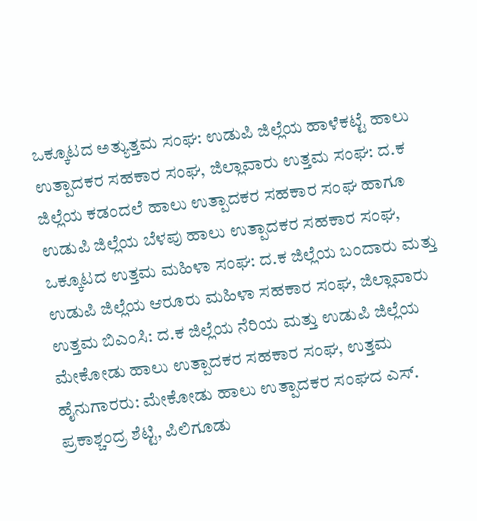ಒಕ‍್ಕೂಟದ ಅತ‍್ಯುತ್ತಮ ಸಂಘ: ಉಡುಪಿ ಜಿಲ‍್ಲೆಯ ಹಾಳೆಕಟ‍್ಟೆ ಹಾಲು ಉತ‍್ಪಾದಕರ ಸಹಕಾರ ಸಂಘ, ಜಿಲ‍್ಲಾವಾರು ಉತ್ತಮ ಸಂಘ: ದ.ಕ ಜಿಲ‍್ಲೆಯ ಕಡಂದಲೆ ಹಾಲು ಉತ‍್ಪಾದಕರ ಸಹಕಾರ ಸಂಘ ಹಾಗೂ ಉಡುಪಿ ಜಿಲ‍್ಲೆಯ ಬೆಳಪು ಹಾಲು ಉತ‍್ಪಾದಕರ ಸಹಕಾರ ಸಂಘ, ಒಕ‍್ಕೂಟದ ಉತ್ತಮ ಮಹಿಳಾ ಸಂಘ: ದ.ಕ ಜಿಲ‍್ಲೆಯ ಬಂದಾರು ಮತ‍್ತು ಉಡುಪಿ ಜಿಲ‍್ಲೆಯ ಆರೂರು ಮಹಿಳಾ ಸಹಕಾರ ಸಂಘ, ಜಿಲ‍್ಲಾವಾರು ಉತ್ತಮ ಬಿಎಂಸಿ: ದ.ಕ ಜಿಲ‍್ಲೆಯ ನೆರಿಯ ಮತ‍್ತು ಉಡುಪಿ ಜಿಲ‍್ಲೆಯ ಮೇಕೋಡು ಹಾಲು ಉತ‍್ಪಾದಕರ ಸಹಕಾರ ಸಂಘ, ಉತ್ತಮ ಹೈನುಗಾರರು: ಮೇಕೋಡು ಹಾಲು ಉತ‍್ಪಾದಕರ ಸಂಘದ ಎಸ್. ಪ್ರಕಾಶ್ಚಂದ್ರ ಶೆಟ‍್ಟಿ, ಪಿಲಿಗೂಡು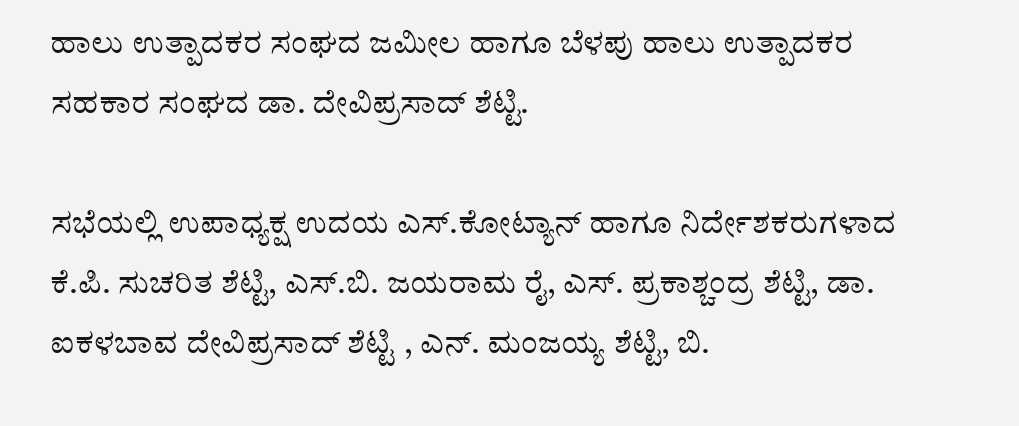ಹಾಲು ಉತ‍್ಪಾದಕರ ಸಂಘದ ಜಮೀಲ ಹಾಗೂ ಬೆಳಪು ಹಾಲು ಉತ‍್ಪಾದಕರ ಸಹಕಾರ ಸಂಘದ ಡಾ. ದೇವಿಪ್ರಸಾದ್ ಶೆಟ‍್ಟಿ.

ಸಭೆಯಲ‍್ಲಿ ಉಪಾಧ್ಯಕ್ಷ ಉದಯ ಎಸ್.ಕೋಟ‍್ಯಾನ್ ಹಾಗೂ ನಿರ್ದೇಶಕರುಗಳಾದ ಕೆ.ಪಿ. ಸುಚರಿತ ಶೆಟ‍್ಟಿ, ಎಸ್.ಬಿ. ಜಯರಾಮ ರೈ, ಎಸ್. ಪ್ರಕಾಶ್ಚಂದ್ರ ಶೆಟ‍್ಟಿ, ಡಾ. ಐಕಳಬಾವ ದೇವಿಪ್ರಸಾದ್ ಶೆಟ‍್ಟಿ , ಎನ್. ಮಂಜಯ್ಯ ಶೆಟ‍್ಟಿ, ಬಿ.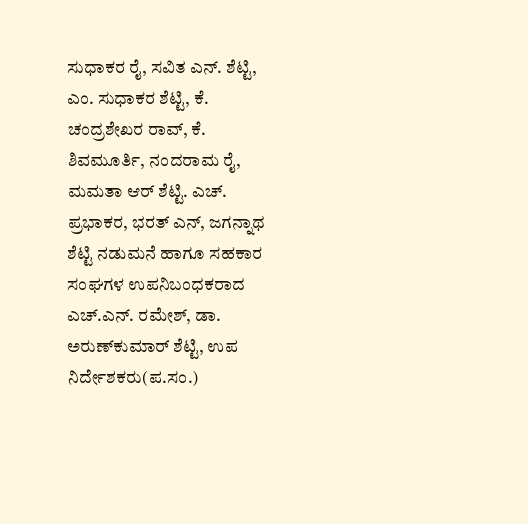ಸುಧಾಕರ ರೈ, ಸವಿತ ಎನ್. ಶೆಟ‍್ಟಿ, ಎಂ. ಸುಧಾಕರ ಶೆಟ‍್ಟಿ, ಕೆ. ಚಂದ್ರಶೇಖರ ರಾವ್, ಕೆ. ಶಿವಮೂರ್ತಿ, ನಂದರಾಮ ರೈ, ಮಮತಾ ಆರ್ ಶೆಟ‍್ಟಿ. ಎಚ್. ಪ್ರಭಾಕರ, ಭರತ್ ಎನ್, ಜಗನ‍್ನಾಥ ಶೆಟ‍್ಟಿ ನಡುಮನೆ ಹಾಗೂ ಸಹಕಾರ ಸಂಘಗಳ ಉಪನಿಬಂಧಕರಾದ ಎಚ್.ಎನ್. ರಮೇಶ್, ಡಾ. ಅರುಣ್‍ಕುಮಾರ್ ಶೆಟ‍್ಟಿ, ಉಪ ನಿರ್ದೇಶಕರು(ಪ.ಸಂ.)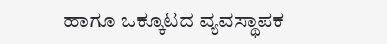ಹಾಗೂ ಒಕ‍್ಕೂಟದ ವ್ಯವಸ‍್ಥಾಪಕ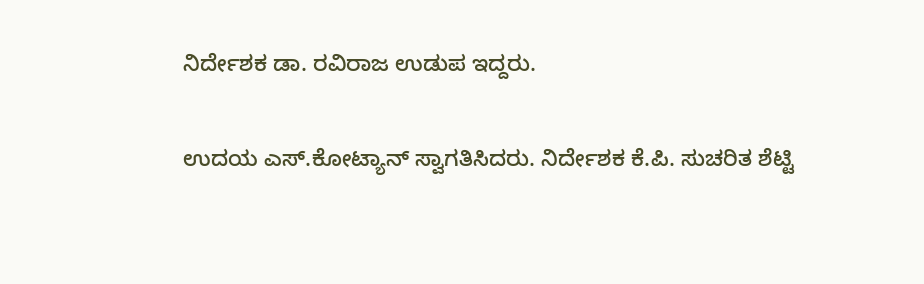ನಿರ್ದೇಶಕ ಡಾ. ರವಿರಾಜ ಉಡುಪ ಇದ್ದರು.

ಉದಯ ಎಸ್.ಕೋಟ‍್ಯಾನ್ ಸ‍್ವಾಗತಿಸಿದರು. ನಿರ್ದೇಶಕ ಕೆ.ಪಿ. ಸುಚರಿತ ಶೆಟ‍್ಟಿ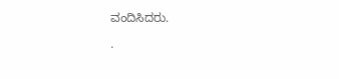ವಂದಿಸಿದರು.

.